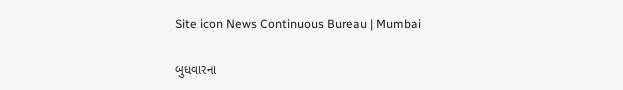Site icon News Continuous Bureau | Mumbai

બુધવારના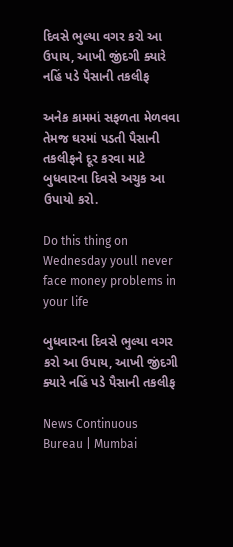દિવસે ભુલ્યા વગર કરો આ ઉપાય, આખી જીંદગી ક્યારે નહિં પડે પૈસાની તકલીફ

અનેક કામમાં સફળતા મેળવવા તેમજ ઘરમાં પડતી પૈસાની તકલીફને દૂર કરવા માટે બુધવારના દિવસે અચુક આ ઉપાયો કરો.

Do this thing on Wednesday youll never face money problems in your life

બુધવારના દિવસે ભુલ્યા વગર કરો આ ઉપાય, આખી જીંદગી ક્યારે નહિં પડે પૈસાની તકલીફ

News Continuous Bureau | Mumbai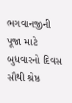ભગવાનજીની પૂજા માટે બુધવારનો દિવસ સૌથી શ્રેષ્ઠ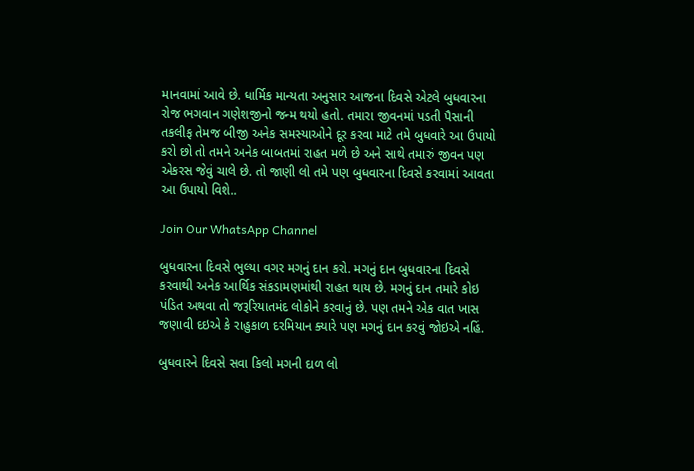માનવામાં આવે છે. ધાર્મિક માન્યતા અનુસાર આજના દિવસે એટલે બુધવારના રોજ ભગવાન ગણેશજીનો જન્મ થયો હતો. તમારા જીવનમાં પડતી પૈસાની તકલીફ તેમજ બીજી અનેક સમસ્યાઓને દૂર કરવા માટે તમે બુધવારે આ ઉપાયો કરો છો તો તમને અનેક બાબતમાં રાહત મળે છે અને સાથે તમારું જીવન પણ એકરસ જેવું ચાલે છે. તો જાણી લો તમે પણ બુધવારના દિવસે કરવામાં આવતા આ ઉપાયો વિશે..

Join Our WhatsApp Channel

બુધવારના દિવસે ભુલ્યા વગર મગનું દાન કરો. મગનું દાન બુધવારના દિવસે કરવાથી અનેક આર્થિક સંકડામણમાંથી રાહત થાય છે. મગનું દાન તમારે કોઇ પંડિત અથવા તો જરૂરિયાતમંદ લોકોને કરવાનું છે. પણ તમને એક વાત ખાસ જણાવી દઇએ કે રાહુકાળ દરમિયાન ક્યારે પણ મગનું દાન કરવું જોઇએ નહિં.

બુધવારને દિવસે સવા કિલો મગની દાળ લો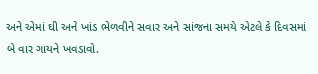અને એમાં ઘી અને ખાંડ ભેળવીને સવાર અને સાંજના સમયે એટલે કે દિવસમાં બે વાર ગાયને ખવડાવો.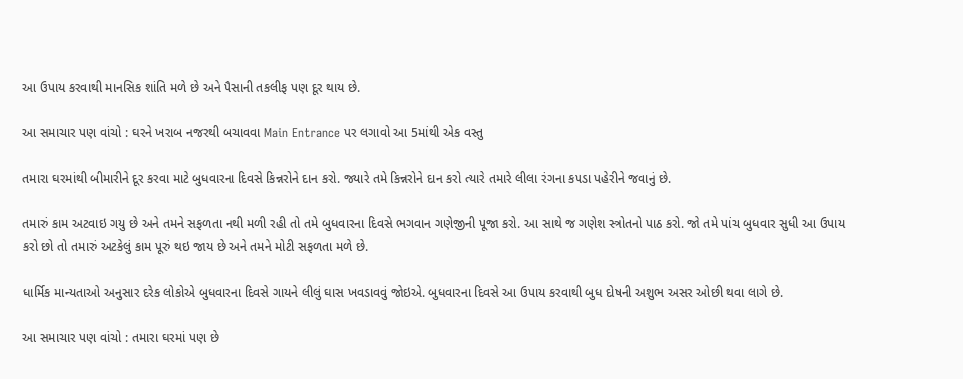આ ઉપાય કરવાથી માનસિક શાંતિ મળે છે અને પૈસાની તકલીફ પણ દૂર થાય છે.

આ સમાચાર પણ વાંચો : ઘરને ખરાબ નજરથી બચાવવા Main Entrance પર લગાવો આ 5માંથી એક વસ્તુ

તમારા ઘરમાંથી બીમારીને દૂર કરવા માટે બુધવારના દિવસે કિન્નરોને દાન કરો. જ્યારે તમે કિન્નરોને દાન કરો ત્યારે તમારે લીલા રંગના કપડા પહેરીને જવાનું છે.

તમારું કામ અટવાઇ ગયુ છે અને તમને સફળતા નથી મળી રહી તો તમે બુધવારના દિવસે ભગવાન ગણેજીની પૂજા કરો. આ સાથે જ ગણેશ સ્ત્રોતનો પાઠ કરો. જો તમે પાંચ બુધવાર સુધી આ ઉપાય કરો છો તો તમારું અટકેલું કામ પૂરું થઇ જાય છે અને તમને મોટી સફળતા મળે છે.

ધાર્મિક માન્યતાઓ અનુસાર દરેક લોકોએ બુધવારના દિવસે ગાયને લીલું ઘાસ ખવડાવવું જોઇએ. બુધવારના દિવસે આ ઉપાય કરવાથી બુધ દોષની અશુભ અસર ઓછી થવા લાગે છે.

આ સમાચાર પણ વાંચો : તમારા ઘરમાં પણ છે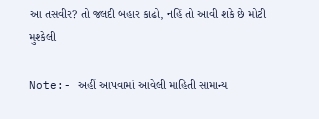આ તસવીર? તો જલદી બહાર કાઢો, નહિં તો આવી શકે છે મોટી મુશ્કેલી

Note:- અહીં આપવામાં આવેલી માહિતી સામાન્ય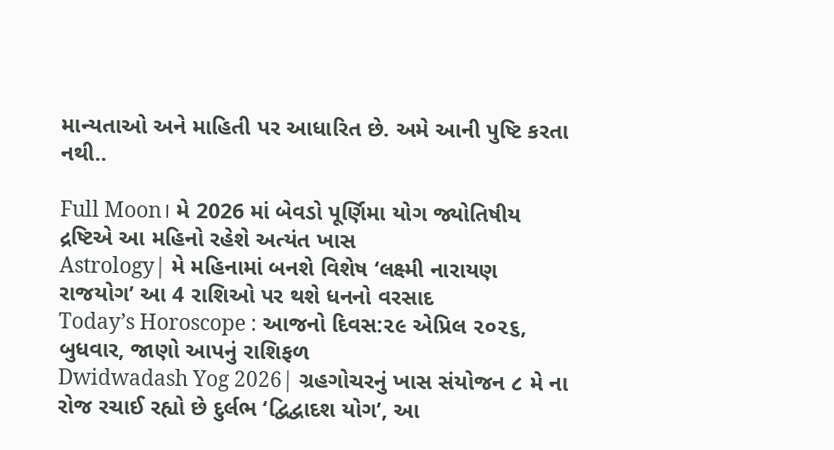માન્યતાઓ અને માહિતી પર આધારિત છે. અમે આની પુષ્ટિ કરતા નથી..

Full Moon। મે 2026 માં બેવડો પૂર્ણિમા યોગ જ્યોતિષીય દ્રષ્ટિએ આ મહિનો રહેશે અત્યંત ખાસ
Astrology| મે મહિનામાં બનશે વિશેષ ‘લક્ષ્મી નારાયણ રાજયોગ’ આ 4 રાશિઓ પર થશે ધનનો વરસાદ
Today’s Horoscope : આજનો દિવસ:૨૯ એપ્રિલ ૨૦૨૬, બુધવાર, જાણો આપનું રાશિફળ
Dwidwadash Yog 2026| ગ્રહગોચરનું ખાસ સંયોજન ૮ મે ના રોજ રચાઈ રહ્યો છે દુર્લભ ‘દ્વિદ્વાદશ યોગ’, આ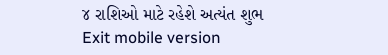૪ રાશિઓ માટે રહેશે અત્યંત શુભ
Exit mobile version